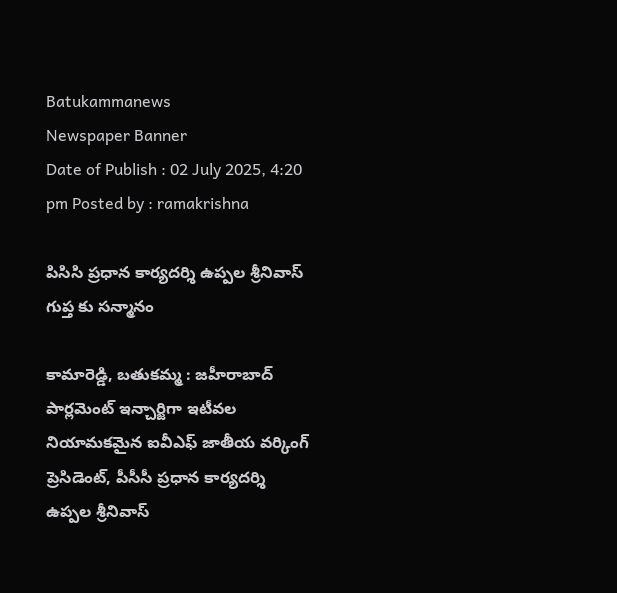Batukammanews
Newspaper Banner
Date of Publish : 02 July 2025, 4:20 pm Posted by : ramakrishna

పిసిసి ప్రధాన కార్యదర్శి ఉప్పల శ్రీనివాస్ గుప్త కు సన్మానం

కామారెడ్డి, బతుకమ్మ : జహీరాబాద్ పార్లమెంట్ ఇన్చార్జిగా ఇటీవల నియామకమైన ఐవీఎఫ్ జాతీయ వర్కింగ్ ప్రెసిడెంట్, పీసీసీ ప్రధాన కార్యదర్శి ఉప్పల శ్రీనివాస్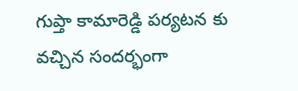గుప్తా కామారెడ్డి పర్యటన కు వచ్చిన సందర్భంగా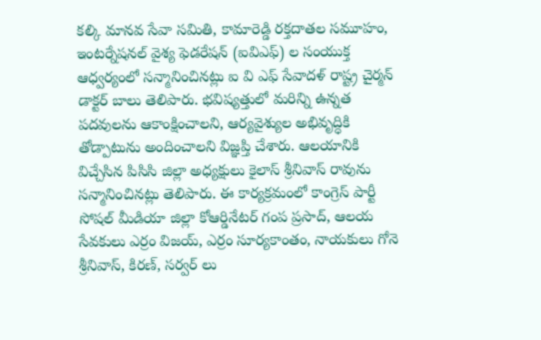కల్కి మానవ సేవా సమితి, కామారెడ్డి రక్తదాతల సమూహం, ఇంటర్నేషనల్ వైశ్య ఫెడరేషన్ (ఐవిఎఫ్) ల సంయుక్త ఆధ్వర్యంలో సన్మానించినట్లు ఐ వి ఎఫ్ సేవాదళ్ రాష్ట్ర చైర్మన్ డాక్టర్ బాలు తెలిపారు. భవిష్యత్తులో మరిన్ని ఉన్నత పదవులను ఆకాంక్షించాలని, ఆర్యవైశ్యుల అభివృద్ధికి తోడ్పాటును అందించాలని విజ్ఞప్తి చేశారు. ఆలయానికి విచ్చేసిన పిసిసి జిల్లా అధ్యక్షులు కైలాస్ శ్రీనివాస్ రావును సన్మానించినట్లు తెలిపారు. ఈ కార్యక్రమంలో కాంగ్రెస్ పార్టీ సోషల్ మీడియా జిల్లా కోఆర్డినేటర్ గంప ప్రసాద్, ఆలయ సేవకులు ఎర్రం విజయ్, ఎర్రం సూర్యకాంతం, నాయకులు గోనె శ్రీనివాస్, కిరణ్, సర్వర్ లు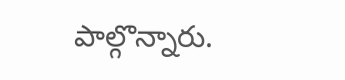పాల్గొన్నారు.